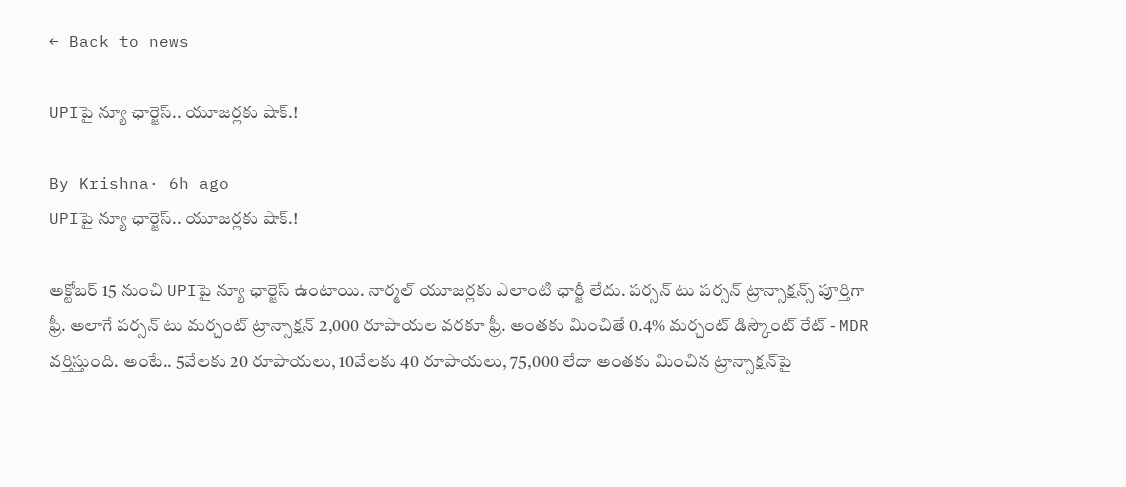← Back to news

UPIపై న్యూ ఛార్జెస్.. యూజర్లకు షాక్.!

By Krishna· 6h ago
UPIపై న్యూ ఛార్జెస్.. యూజర్లకు షాక్.!

అక్టోబర్ 15 నుంచి UPIపై న్యూ ఛార్జెస్ ఉంటాయి. నార్మల్ యూజర్లకు ఎలాంటి ఛార్జీ లేదు. పర్సన్ టు పర్సన్ ట్రాన్సాక్షన్స్ పూర్తిగా ఫ్రీ. అలాగే పర్సన్ టు మర్చంట్ ట్రాన్సాక్షన్ 2,000 రూపాయల వరకూ ఫ్రీ. అంతకు మించితే 0.4% మర్చంట్ డిస్కౌంట్ రేట్ - MDR వర్తిస్తుంది. అంటే.. 5వేలకు 20 రూపాయలు, 10వేలకు 40 రూపాయలు, 75,000 లేదా అంతకు మించిన ట్రాన్సాక్షన్‌పై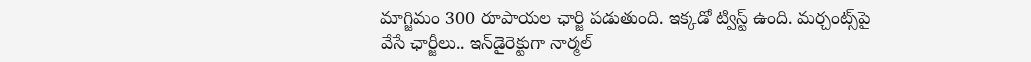మాగ్జిమం 300 రూపాయల ఛార్జి పడుతుంది. ఇక్కడో ట్విస్ట్ ఉంది. మర్చంట్స్‌పై వేసే ఛార్జీలు.. ఇన్‌డైరెక్టుగా నార్మల్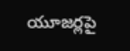యూజర్లపై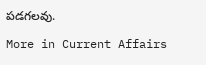పడగలవు.

More in Current Affairs